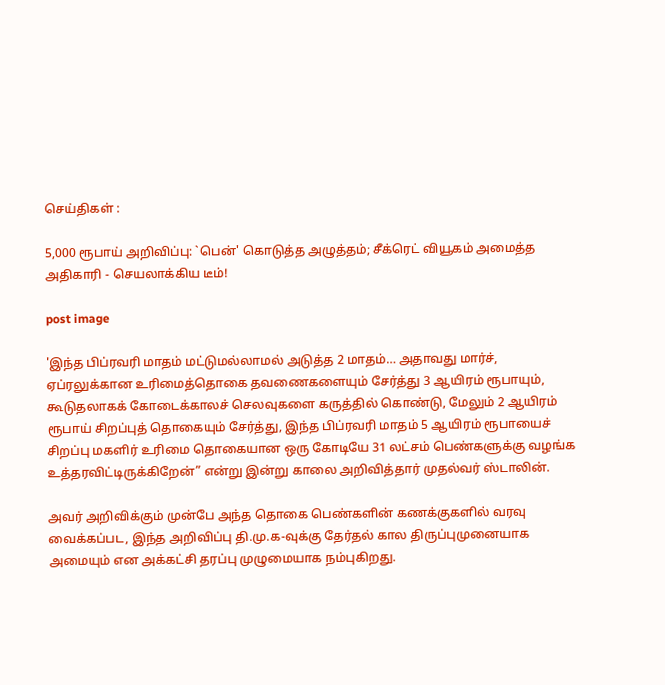செய்திகள் :

5,000 ரூபாய் அறிவிப்பு: `பென்' கொடுத்த அழுத்தம்; சீக்ரெட் வியூகம் அமைத்த அதிகாரி - செயலாக்கிய டீம்!

post image

'இந்த பிப்ரவரி மாதம் மட்டுமல்லாமல் அடுத்த 2 மாதம்… அதாவது மார்ச், ஏப்ரலுக்கான உரிமைத்தொகை தவணைகளையும் சேர்த்து 3 ஆயிரம் ரூபாயும், கூடுதலாகக் கோடைக்காலச் செலவுகளை கருத்தில் கொண்டு, மேலும் 2 ஆயிரம் ரூபாய் சிறப்புத் தொகையும் சேர்த்து, இந்த பிப்ரவரி மாதம் 5 ஆயிரம் ரூபாயைச் சிறப்பு மகளிர் உரிமை தொகையான ஒரு கோடியே 31 லட்சம் பெண்களுக்கு வழங்க உத்தரவிட்டிருக்கிறேன்” என்று இன்று காலை அறிவித்தார் முதல்வர் ஸ்டாலின்.

அவர் அறிவிக்கும் முன்பே அந்த தொகை பெண்களின் கணக்குகளில் வரவு வைக்கப்பட, இந்த அறிவிப்பு தி.மு.க-வுக்கு தேர்தல் கால திருப்புமுனையாக அமையும் என அக்கட்சி தரப்பு முழுமையாக நம்புகிறது.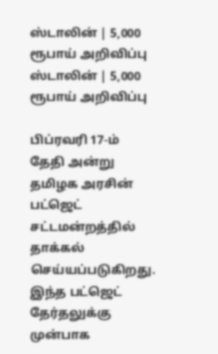ஸ்டாலின் | 5,000 ரூபாய் அறிவிப்பு
ஸ்டாலின் | 5,000 ரூபாய் அறிவிப்பு

பிப்ரவரி 17-ம் தேதி அன்று தமிழக அரசின் பட்ஜெட் சட்டமன்றத்தில் தாக்கல் செய்யப்படுகிறது. இந்த பட்ஜெட் தேர்தலுக்கு முன்பாக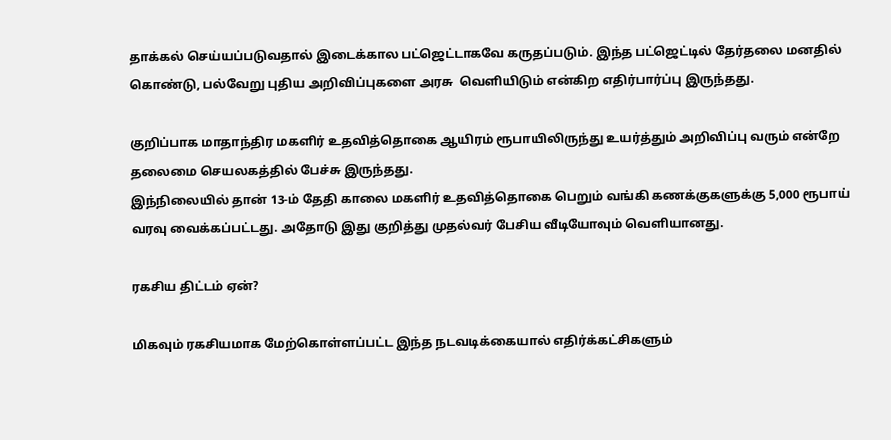தாக்கல் செய்யப்படுவதால் இடைக்கால பட்ஜெட்டாகவே கருதப்படும். இந்த பட்ஜெட்டில் தேர்தலை மனதில் கொண்டு, பல்வேறு புதிய அறிவிப்புகளை அரசு  வெளியிடும் என்கிற எதிர்பார்ப்பு இருந்தது.

குறிப்பாக மாதாந்திர மகளிர் உதவித்தொகை ஆயிரம் ரூபாயிலிருந்து உயர்த்தும் அறிவிப்பு வரும் என்றே தலைமை செயலகத்தில் பேச்சு இருந்தது.
இந்நிலையில் தான் 13-ம் தேதி காலை மகளிர் உதவித்தொகை பெறும் வங்கி கணக்குகளுக்கு 5,000 ரூபாய் வரவு வைக்கப்பட்டது. அதோடு இது குறித்து முதல்வர் பேசிய வீடியோவும் வெளியானது.

ரகசிய திட்டம் ஏன்?

மிகவும் ரகசியமாக மேற்கொள்ளப்பட்ட இந்த நடவடிக்கையால் எதிர்க்கட்சிகளும்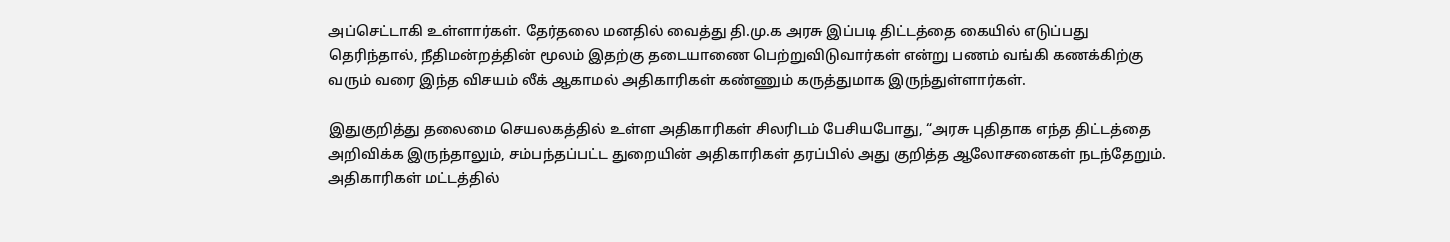அப்செட்டாகி உள்ளார்கள். தேர்தலை மனதில் வைத்து தி.மு.க அரசு இப்படி திட்டத்தை கையில் எடுப்பது தெரிந்தால், நீதிமன்றத்தின் மூலம் இதற்கு தடையாணை பெற்றுவிடுவார்கள் என்று பணம் வங்கி கணக்கிற்கு வரும் வரை இந்த விசயம் லீக் ஆகாமல் அதிகாரிகள் கண்ணும் கருத்துமாக இருந்துள்ளார்கள்.

இதுகுறித்து தலைமை செயலகத்தில் உள்ள அதிகாரிகள் சிலரிடம் பேசியபோது, “அரசு புதிதாக எந்த திட்டத்தை அறிவிக்க இருந்தாலும், சம்பந்தப்பட்ட துறையின் அதிகாரிகள் தரப்பில் அது குறித்த ஆலோசனைகள் நடந்தேறும். அதிகாரிகள் மட்டத்தில்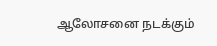ஆலோசனை நடக்கும்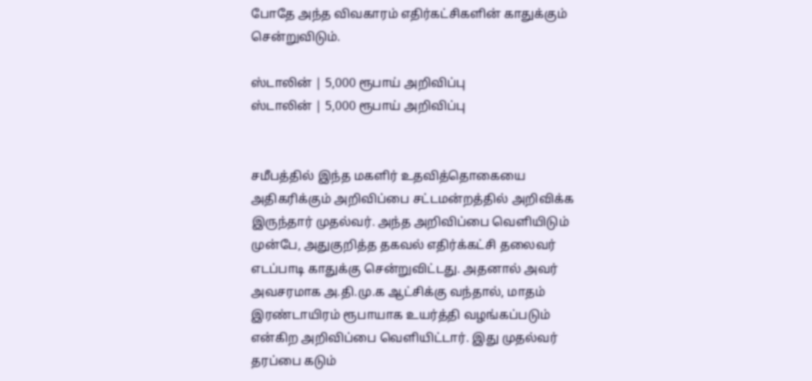போதே அந்த விவகாரம் எதிர்கட்சிகளின் காதுக்கும் சென்றுவிடும்.

ஸ்டாலின் | 5,000 ரூபாய் அறிவிப்பு
ஸ்டாலின் | 5,000 ரூபாய் அறிவிப்பு


சமீபத்தில் இந்த மகளிர் உதவித்தொகையை அதிகரிக்கும் அறிவிப்பை சட்டமன்றத்தில் அறிவிக்க இருந்தார் முதல்வர். அந்த அறிவிப்பை வெளியிடும் முன்பே, அதுகுறித்த தகவல் எதிர்க்கட்சி தலைவர் எடப்பாடி காதுக்கு சென்றுவிட்டது. அதனால் அவர் அவசரமாக அ.தி.மு.க ஆட்சிக்கு வந்தால், மாதம் இரண்டாயிரம் ரூபாயாக உயர்த்தி வழங்கப்படும் என்கிற அறிவிப்பை வெளியிட்டார். இது முதல்வர் தரப்பை கடும்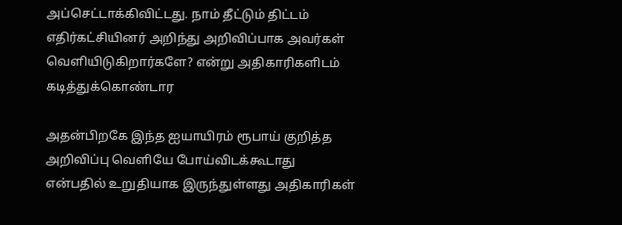அப்செட்டாக்கிவிட்டது. நாம் தீட்டும் திட்டம் எதிர்கட்சியினர் அறிந்து அறிவிப்பாக அவர்கள் வெளியிடுகிறார்களே? என்று அதிகாரிகளிடம் கடித்துக்கொண்டார

அதன்பிறகே இந்த ஐயாயிரம் ரூபாய் குறித்த அறிவிப்பு வெளியே போய்விடக்கூடாது என்பதில் உறுதியாக இருந்துள்ளது அதிகாரிகள்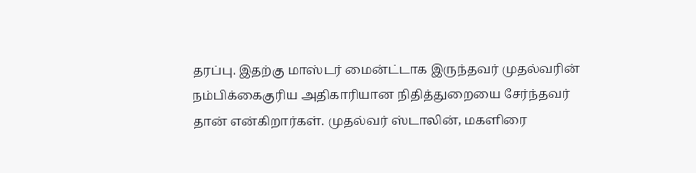தரப்பு. இதற்கு மாஸ்டர் மைன்ட்டாக இருந்தவர் முதல்வரின் நம்பிக்கைகுரிய அதிகாரியான நிதித்துறையை சேர்ந்தவர் தான் என்கிறார்கள். முதல்வர் ஸ்டாலின், மகளிரை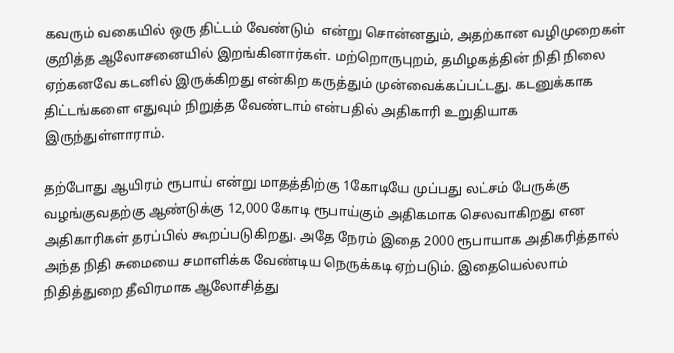கவரும் வகையில் ஒரு திட்டம் வேண்டும்  என்று சொன்னதும், அதற்கான வழிமுறைகள் குறித்த ஆலோசனையில் இறங்கினார்கள். மற்றொருபுறம், தமிழகத்தின் நிதி நிலை ஏற்கனவே கடனில் இருக்கிறது என்கிற கருத்தும் முன்வைக்கப்பட்டது. கடனுக்காக திட்டங்களை எதுவும் நிறுத்த வேண்டாம் என்பதில் அதிகாரி உறுதியாக இருந்துள்ளாராம்.

தற்போது ஆயிரம் ரூபாய் என்று மாதத்திற்கு 1கோடியே முப்பது லட்சம் பேருக்கு வழங்குவதற்கு ஆண்டுக்கு 12,000 கோடி ரூபாய்கும் அதிகமாக செலவாகிறது என அதிகாரிகள் தரப்பில் கூறப்படுகிறது. அதே நேரம் இதை 2000 ரூபாயாக அதிகரித்தால் அந்த நிதி சுமையை சமாளிக்க வேண்டிய நெருக்கடி ஏற்படும். இதையெல்லாம் நிதித்துறை தீவிரமாக ஆலோசித்து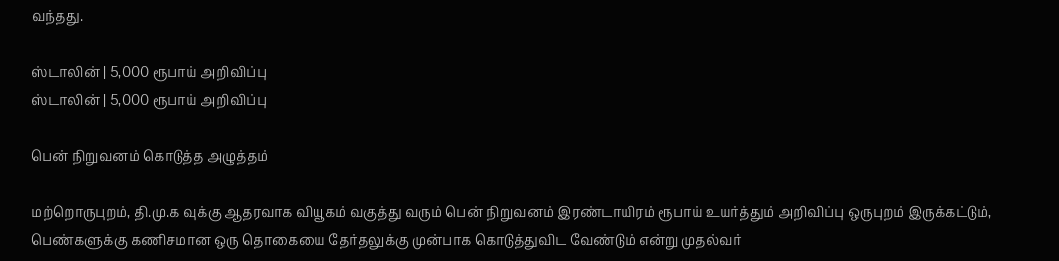வந்தது.

ஸ்டாலின் | 5,000 ரூபாய் அறிவிப்பு
ஸ்டாலின் | 5,000 ரூபாய் அறிவிப்பு

பென் நிறுவனம் கொடுத்த அழுத்தம்

மற்றொருபுறம், தி.மு.க வுக்கு ஆதரவாக வியூகம் வகுத்து வரும் பென் நிறுவனம் இரண்டாயிரம் ரூபாய் உயர்த்தும் அறிவிப்பு ஒருபுறம் இருக்கட்டும், பெண்களுக்கு கணிசமான ஒரு தொகையை தேர்தலுக்கு முன்பாக கொடுத்துவிட வேண்டும் என்று முதல்வர்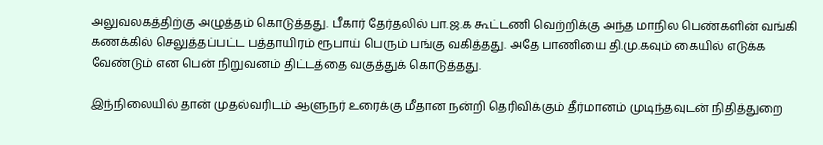அலுவலகத்திற்கு அழுத்தம் கொடுத்தது. பீகார் தேர்தலில் பா.ஜ.க கூட்டணி வெற்றிக்கு அந்த மாநில பெண்களின் வங்கி கணக்கில் செலுத்தப்பட்ட பத்தாயிரம் ரூபாய் பெரும் பங்கு வகித்தது. அதே பாணியை தி.மு.கவும் கையில் எடுக்க வேண்டும் என பென் நிறுவனம் திட்டத்தை வகுத்துக் கொடுத்தது.

இந்நிலையில் தான் முதல்வரிடம் ஆளுநர் உரைக்கு மீதான நன்றி தெரிவிக்கும் தீர்மானம் முடிந்தவுடன் நிதித்துறை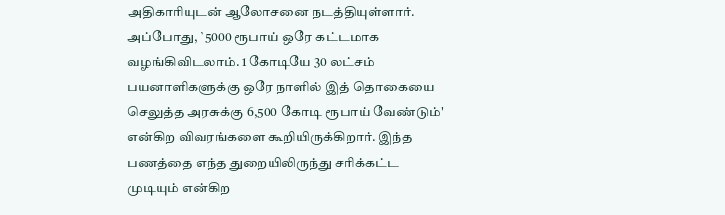அதிகாரியுடன் ஆலோசனை நடத்தியுள்ளார். அப்போது, `5000 ரூபாய் ஒரே கட்டமாக வழங்கிவிடலாம். 1 கோடியே 30 லட்சம் பயனாளிகளுக்கு ஒரே நாளில் இத் தொகையை செலுத்த அரசுக்கு 6,500 கோடி ரூபாய் வேண்டும்' என்கிற விவரங்களை கூறியிருக்கிறார். இந்த பணத்தை எந்த துறையிலிருந்து சரிக்கட்ட முடியும் என்கிற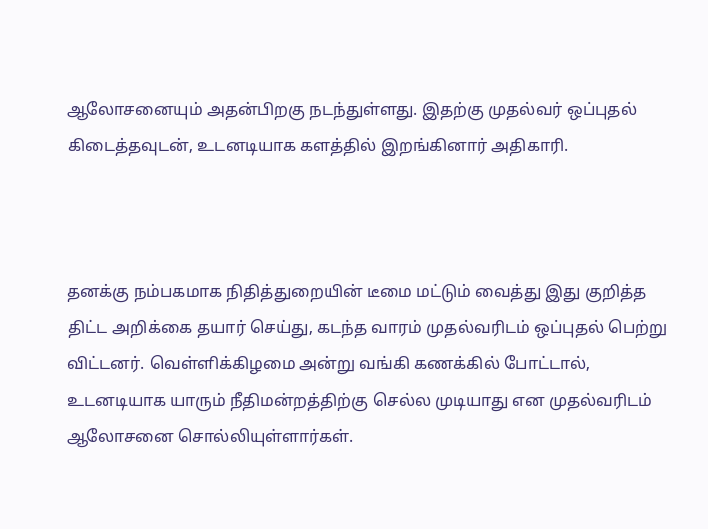ஆலோசனையும் அதன்பிறகு நடந்துள்ளது. இதற்கு முதல்வர் ஒப்புதல் கிடைத்தவுடன், உடனடியாக களத்தில் இறங்கினார் அதிகாரி.



தனக்கு நம்பகமாக நிதித்துறையின் டீமை மட்டும் வைத்து இது குறித்த திட்ட அறிக்கை தயார் செய்து, கடந்த வாரம் முதல்வரிடம் ஒப்புதல் பெற்று விட்டனர். வெள்ளிக்கிழமை அன்று வங்கி கணக்கில் போட்டால், உடனடியாக யாரும் நீதிமன்றத்திற்கு செல்ல முடியாது என முதல்வரிடம் ஆலோசனை சொல்லியுள்ளார்கள்.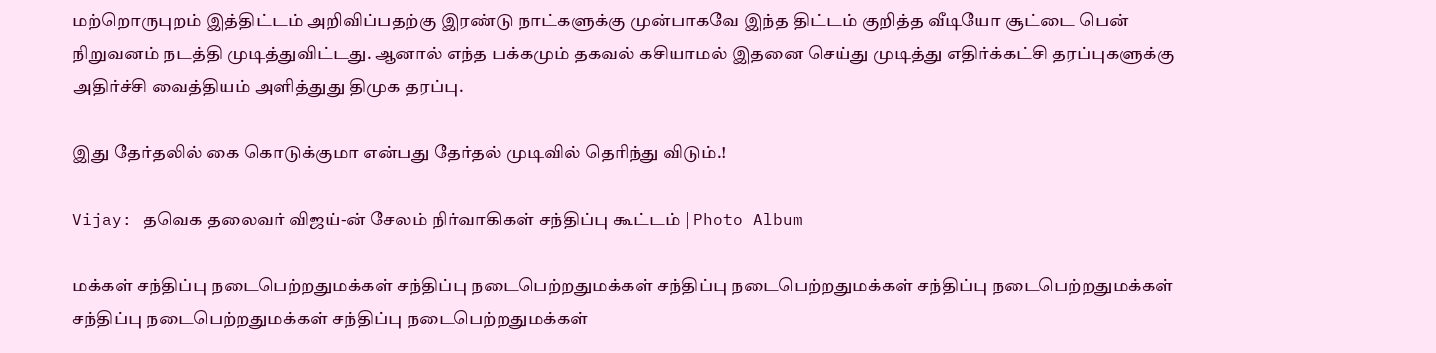மற்றொருபுறம் இத்திட்டம் அறிவிப்பதற்கு இரண்டு நாட்களுக்கு முன்பாகவே இந்த திட்டம் குறித்த வீடியோ சூட்டை பென் நிறுவனம் நடத்தி முடித்துவிட்டது. ஆனால் எந்த பக்கமும் தகவல் கசியாமல் இதனை செய்து முடித்து எதிர்க்கட்சி தரப்புகளுக்கு அதிர்ச்சி வைத்தியம் அளித்துது திமுக தரப்பு.

இது தேர்தலில் கை கொடுக்குமா என்பது தேர்தல் முடிவில் தெரிந்து விடும்.!

Vijay: தவெக தலைவர் விஜய்-ன் சேலம் நிர்வாகிகள் சந்திப்பு கூட்டம் | Photo Album

மக்கள் சந்திப்பு நடைபெற்றதுமக்கள் சந்திப்பு நடைபெற்றதுமக்கள் சந்திப்பு நடைபெற்றதுமக்கள் சந்திப்பு நடைபெற்றதுமக்கள் சந்திப்பு நடைபெற்றதுமக்கள் சந்திப்பு நடைபெற்றதுமக்கள்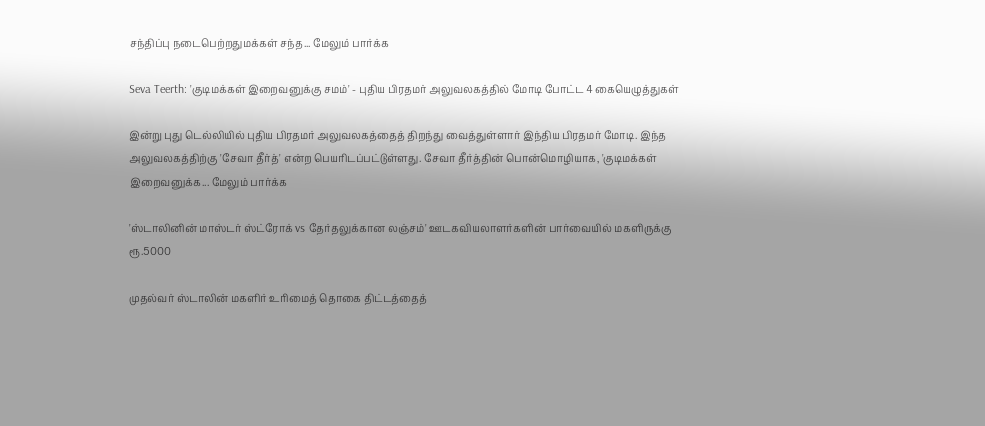சந்திப்பு நடைபெற்றதுமக்கள் சந்த... மேலும் பார்க்க

Seva Teerth: 'குடிமக்கள் இறைவனுக்கு சமம்' - புதிய பிரதமர் அலுவலகத்தில் மோடி போட்ட 4 கையெழுத்துகள்

இன்று புது டெல்லியில் புதிய பிரதமர் அலுவலகத்தைத் திறந்து வைத்துள்ளார் இந்திய பிரதமர் மோடி. இந்த அலுவலகத்திற்கு 'சேவா தீர்த்' என்ற பெயரிடப்பட்டுள்ளது. சேவா தீர்த்தின் பொன்மொழியாக, 'குடிமக்கள் இறைவனுக்க... மேலும் பார்க்க

'ஸ்டாலினின் மாஸ்டர் ஸ்ட்ரோக் vs தேர்தலுக்கான லஞ்சம்' ஊடகவியலாளர்களின் பார்வையில் மகளிருக்கு ரூ.5000

முதல்வர் ஸ்டாலின் மகளிர் உரிமைத் தொகை திட்டத்தைத்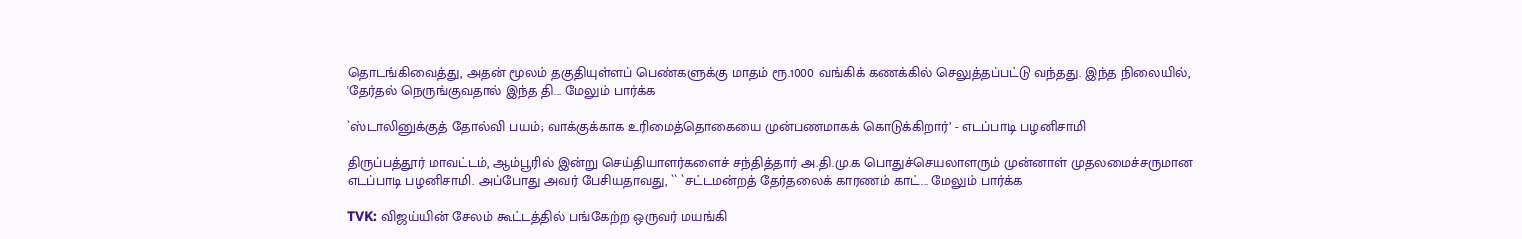தொடங்கிவைத்து, அதன் மூலம் தகுதியுள்ளப் பெண்களுக்கு மாதம் ரூ.1000 வங்கிக் கணக்கில் செலுத்தப்பட்டு வந்தது. இந்த நிலையில், 'தேர்தல் நெருங்குவதால் இந்த தி... மேலும் பார்க்க

`ஸ்டாலினுக்குத் தோல்வி பயம்; வாக்குக்காக உரிமைத்தொகையை முன்பணமாகக் கொடுக்கிறார்’ - எடப்பாடி பழனிசாமி

திருப்பத்தூர் மாவட்டம், ஆம்பூரில் இன்று செய்தியாளர்களைச் சந்தித்தார் அ.தி.மு.க பொதுச்செயலாளரும் முன்னாள் முதலமைச்சருமான எடப்பாடி பழனிசாமி. அப்போது அவர் பேசியதாவது, `` `சட்டமன்றத் தேர்தலைக் காரணம் காட்... மேலும் பார்க்க

TVK: விஜய்யின் சேலம் கூட்டத்தில் பங்கேற்ற ஒருவர் மயங்கி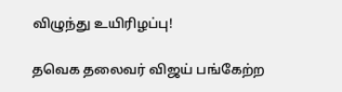விழுந்து உயிரிழப்பு!

தவெக தலைவர் விஜய் பங்கேற்ற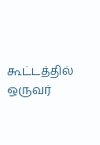கூட்டத்தில் ஒருவர்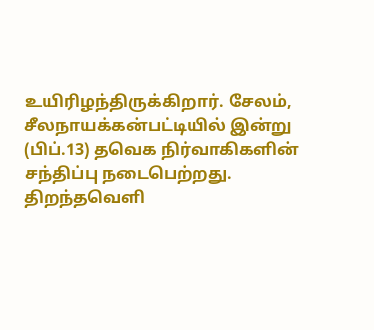உயிரிழந்திருக்கிறார். சேலம், சீலநாயக்கன்பட்டியில் இன்று (பிப்.13) தவெக நிர்வாகிகளின் சந்திப்பு நடைபெற்றது. திறந்தவெளி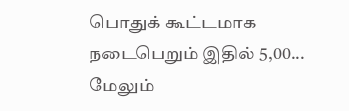பொதுக் கூட்டமாக நடைபெறும் இதில் 5,00... மேலும்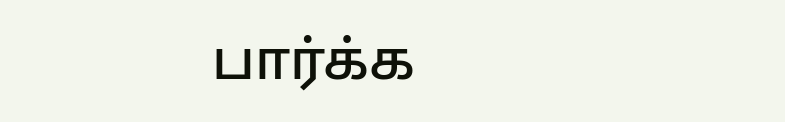பார்க்க